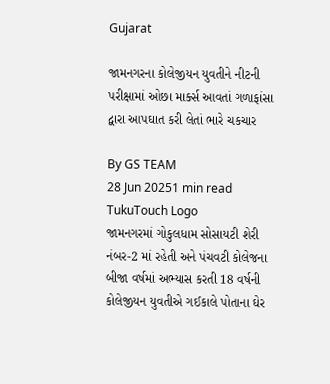Gujarat

જામનગરના કોલેજીયન યુવતીને નીટની પરીક્ષામાં ઓછા માર્ક્સ આવતાં ગળાફાંસા દ્વારા આપઘાત કરી લેતાં ભારે ચકચાર

By GS TEAM
28 Jun 20251 min read
TukuTouch Logo
જામનગરમાં ગોકુલધામ સોસાયટી શેરી નંબર-2 માં રહેતી અને પંચવટી કોલેજના બીજા વર્ષમાં અભ્યાસ કરતી 18 વર્ષની કોલેજીયન યુવતીએ ગઈકાલે પોતાના ઘેર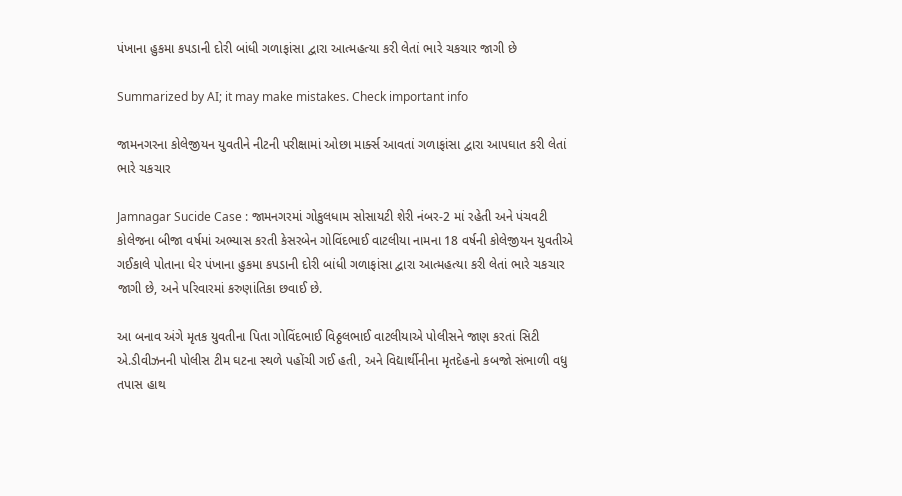પંખાના હુકમા કપડાની દોરી બાંધી ગળાફાંસા દ્વારા આત્મહત્યા કરી લેતાં ભારે ચકચાર જાગી છે

Summarized by AI; it may make mistakes. Check important info

જામનગરના કોલેજીયન યુવતીને નીટની પરીક્ષામાં ઓછા માર્ક્સ આવતાં ગળાફાંસા દ્વારા આપઘાત કરી લેતાં ભારે ચકચાર

Jamnagar Sucide Case : જામનગરમાં ગોકુલધામ સોસાયટી શેરી નંબર-2 માં રહેતી અને પંચવટી કોલેજના બીજા વર્ષમાં અભ્યાસ કરતી કેસરબેન ગોવિંદભાઈ વાટલીયા નામના 18 વર્ષની કોલેજીયન યુવતીએ ગઈકાલે પોતાના ઘેર પંખાના હુકમા કપડાની દોરી બાંધી ગળાફાંસા દ્વારા આત્મહત્યા કરી લેતાં ભારે ચકચાર જાગી છે, અને પરિવારમાં કરુણાંતિકા છવાઈ છે.

આ બનાવ અંગે મૃતક યુવતીના પિતા ગોવિંદભાઈ વિઠ્ઠલભાઈ વાટલીયાએ પોલીસને જાણ કરતાં સિટી એ.ડીવીઝનની પોલીસ ટીમ ઘટના સ્થળે પહોંચી ગઈ હતી, અને વિદ્યાર્થીનીના મૃતદેહનો કબજો સંભાળી વધુ તપાસ હાથ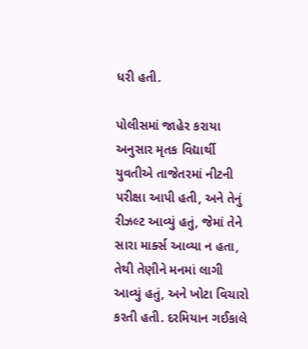ધરી હતી.

પોલીસમાં જાહેર કરાયા અનુસાર મૃતક વિદ્યાર્થી યુવતીએ તાજેતરમાં નીટની પરીક્ષા આપી હતી, અને તેનું રીઝલ્ટ આવ્યું હતું, જેમાં તેને સારા માર્ક્સ આવ્યા ન હતા, તેથી તેણીને મનમાં લાગી આવ્યું હતું, અને ખોટા વિચારો કરતી હતી. દરમિયાન ગઈકાલે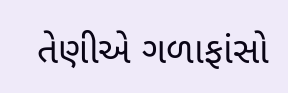તેણીએ ગળાફાંસો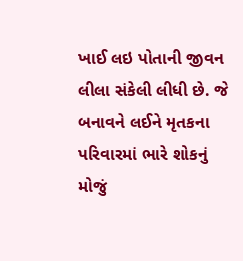ખાઈ લઇ પોતાની જીવન લીલા સંકેલી લીધી છે. જે બનાવને લઈને મૃતકના પરિવારમાં ભારે શોકનું મોજું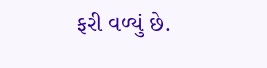ફરી વળ્યું છે.